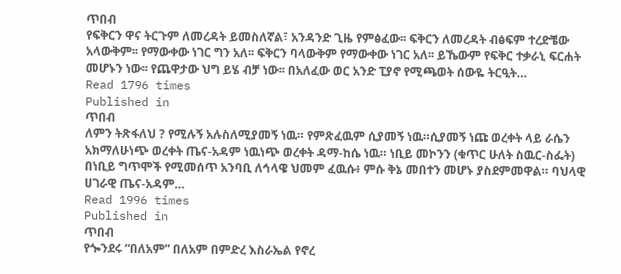ጥበብ
የፍቅርን ዋና ትርጉም ለመረዳት ይመስለኛል፣ አንዳንድ ጊዜ የምፅፈው፡፡ ፍቅርን ለመረዳት ብፅፍም ተረድቼው አላውቅም፡፡ የማውቀው ነገር ግን አለ፡፡ ፍቅርን ባላውቅም የማውቀው ነገር አለ፡፡ ይኼውም የፍቅር ተቃራኒ ፍርሐት መሆኑን ነው፡፡ የጨዋታው ህግ ይሄ ብቻ ነው፡፡ በአለፈው ወር አንድ ፒያኖ የሚጫወት ሰውዬ ትርዒት…
Read 1796 times
Published in
ጥበብ
ለምን ትጽፋለህ ? የሚሉኝ አሉስለሚያመኝ ነዉ። የምጽፈዉም ሲያመኝ ነዉ።ሲያመኝ ነጩ ወረቀት ላይ ራሴን አክማለሁነጭ ወረቀት ጤና-አዳም ነዉነጭ ወረቀት ዳማ-ከሴ ነዉ። ነቢይ መኮንን (ቁጥር ሁለት ስዉር-ስፌት) በነቢይ ግጥሞች የሚመሰጥ አንባቢ ለኅላዌ ህመም ፈዉሱ፥ ምሱ ቅኔ መበተን መሆኑ ያስደምመዋል። ባህላዊ ሀገራዊ ጤና-አዳም…
Read 1996 times
Published in
ጥበብ
የጐንደሩ “በለአም” በለአም በምድረ እስራኤል የኖረ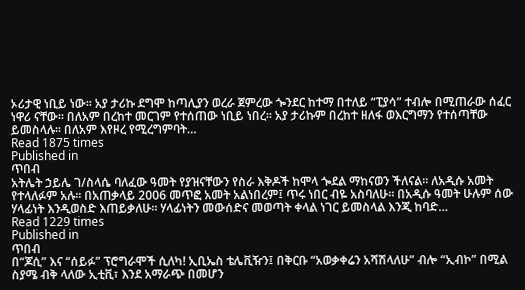ኦሪታዊ ነቢይ ነው፡፡ አያ ታሪኩ ደግሞ ከጣሊያን ወረራ ጀምረው ጐንደር ከተማ በተለይ “ፒያሳ” ተብሎ በሚጠራው ሰፈር ነዋሪ ናቸው፡፡ በለአም በረከተ መርገም የተሰጠው ነቢይ ነበረ፡፡ አያ ታሪኩም በረከተ ዘለፋ ወእርግማን የተሰጣቸው ይመስላሉ፡፡ በለአም እየዞረ የሚረግምባት…
Read 1875 times
Published in
ጥበብ
አትሌት ኃይሌ ገ/ስላሴ ባለፈው ዓመት የያዝናቸውን የስራ እቅዶች ከሞላ ጐደል ማከናወን ችለናል፡፡ ለአዲሱ አመት የተላለፉም አሉ፡፡ በአጠቃላይ 2006 መጥፎ አመት አልነበረም፤ ጥሩ ነበር ብዬ አስባለሁ፡፡ በአዲሱ ዓመት ሁሉም ሰው ሃላፊነት እንዲወስድ እጠይቃለሁ፡፡ ሃላፊነትን መውሰድና መወጣት ቀላል ነገር ይመስላል እንጂ ከባድ…
Read 1229 times
Published in
ጥበብ
በ“ጆሲ” እና “ሰይፉ” ፕሮግራሞች ሲለካ! ኢቢኤስ ቴሌቪዥን፤ በቅርቡ “አወቃቀሬን አሻሽላለሁ” ብሎ “ኢብኮ” በሚል ስያሜ ብቅ ላለው ኢቲቪ፣ እንደ አማራጭ በመሆን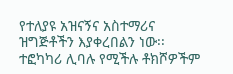የተለያዩ አዝናኝና አስተማሪና ዝግጅቶችን እያቀረበልን ነው፡፡ ተፎካካሪ ሊባሉ የሚችሉ ቶክሾዎችም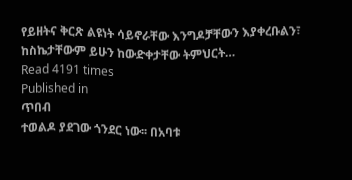የይዘትና ቅርጽ ልዩነት ሳይኖራቸው እንግዶቻቸውን እያቀረቡልን፣ ከስኬታቸውም ይሁን ከውድቀታቸው ትምህርት…
Read 4191 times
Published in
ጥበብ
ተወልዶ ያደገው ጎንደር ነው፡፡ በአባቱ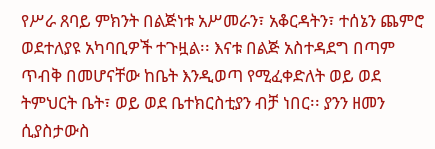የሥራ ጸባይ ምክንት በልጅነቱ አሥመራን፣ አቆርዳትን፣ ተሰኔን ጨምሮ ወደተለያዩ አካባቢዎች ተጉዟል፡፡ እናቱ በልጅ አስተዳደግ በጣም ጥብቅ በመሆናቸው ከቤት እንዲወጣ የሚፈቀድለት ወይ ወደ ትምህርት ቤት፣ ወይ ወደ ቤተክርስቲያን ብቻ ነበር፡፡ ያንን ዘመን ሲያስታውስ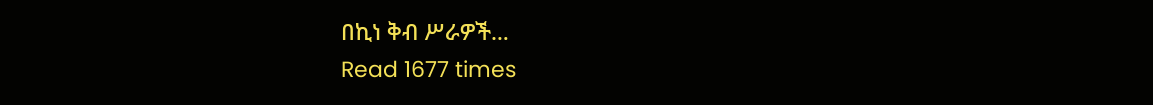በኪነ ቅብ ሥራዎች…
Read 1677 times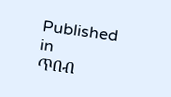Published in
ጥበብ